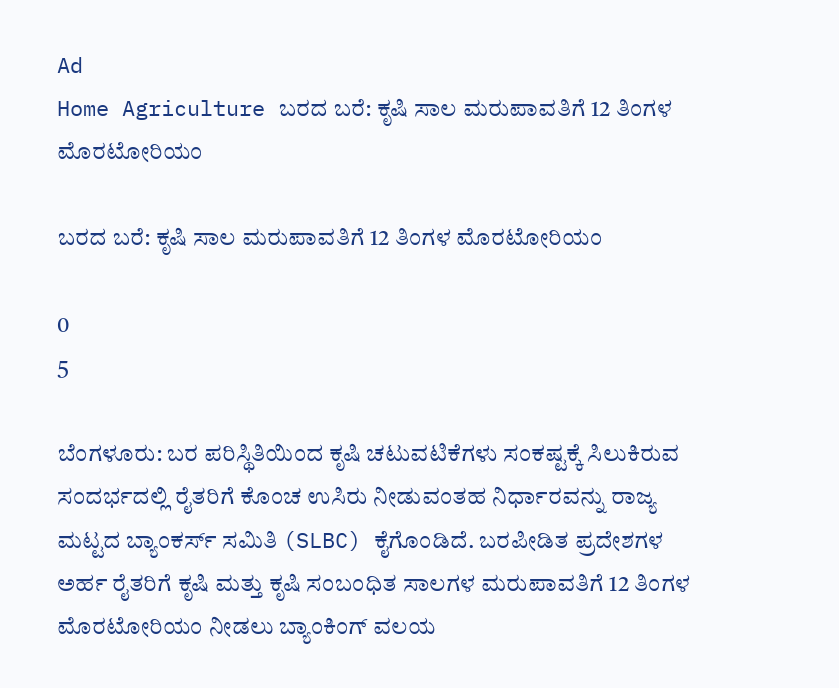Ad
Home Agriculture ಬರದ ಬರೆ: ಕೃಷಿ ಸಾಲ ಮರುಪಾವತಿಗೆ 12 ತಿಂಗಳ ಮೊರಟೋರಿಯಂ

ಬರದ ಬರೆ: ಕೃಷಿ ಸಾಲ ಮರುಪಾವತಿಗೆ 12 ತಿಂಗಳ ಮೊರಟೋರಿಯಂ

0
5

ಬೆಂಗಳೂರು: ಬರ ಪರಿಸ್ಥಿತಿಯಿಂದ ಕೃಷಿ ಚಟುವಟಿಕೆಗಳು ಸಂಕಷ್ಟಕ್ಕೆ ಸಿಲುಕಿರುವ ಸಂದರ್ಭದಲ್ಲಿ ರೈತರಿಗೆ ಕೊಂಚ ಉಸಿರು ನೀಡುವಂತಹ ನಿರ್ಧಾರವನ್ನು ರಾಜ್ಯ ಮಟ್ಟದ ಬ್ಯಾಂಕರ್ಸ್ ಸಮಿತಿ (SLBC) ಕೈಗೊಂಡಿದೆ. ಬರಪೀಡಿತ ಪ್ರದೇಶಗಳ ಅರ್ಹ ರೈತರಿಗೆ ಕೃಷಿ ಮತ್ತು ಕೃಷಿ ಸಂಬಂಧಿತ ಸಾಲಗಳ ಮರುಪಾವತಿಗೆ 12 ತಿಂಗಳ ಮೊರಟೋರಿಯಂ ನೀಡಲು ಬ್ಯಾಂಕಿಂಗ್ ವಲಯ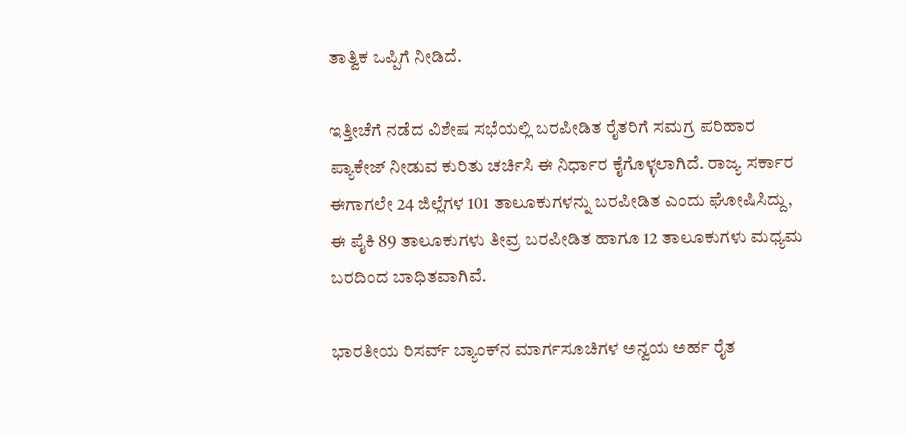ತಾತ್ವಿಕ ಒಪ್ಪಿಗೆ ನೀಡಿದೆ.

ಇತ್ತೀಚೆಗೆ ನಡೆದ ವಿಶೇಷ ಸಭೆಯಲ್ಲಿ ಬರಪೀಡಿತ ರೈತರಿಗೆ ಸಮಗ್ರ ಪರಿಹಾರ ಪ್ಯಾಕೇಜ್ ನೀಡುವ ಕುರಿತು ಚರ್ಚಿಸಿ ಈ ನಿರ್ಧಾರ ಕೈಗೊಳ್ಳಲಾಗಿದೆ. ರಾಜ್ಯ ಸರ್ಕಾರ ಈಗಾಗಲೇ 24 ಜಿಲ್ಲೆಗಳ 101 ತಾಲೂಕುಗಳನ್ನು ಬರಪೀಡಿತ ಎಂದು ಘೋಷಿಸಿದ್ದು, ಈ ಪೈಕಿ 89 ತಾಲೂಕುಗಳು ತೀವ್ರ ಬರಪೀಡಿತ ಹಾಗೂ 12 ತಾಲೂಕುಗಳು ಮಧ್ಯಮ ಬರದಿಂದ ಬಾಧಿತವಾಗಿವೆ.

ಭಾರತೀಯ ರಿಸರ್ವ್ ಬ್ಯಾಂಕ್‌ನ ಮಾರ್ಗಸೂಚಿಗಳ ಅನ್ವಯ ಅರ್ಹ ರೈತ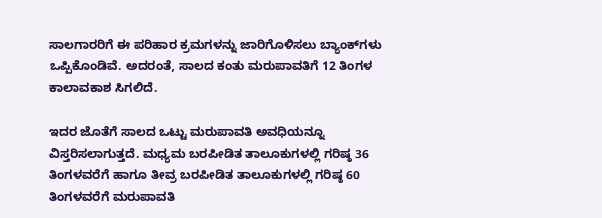ಸಾಲಗಾರರಿಗೆ ಈ ಪರಿಹಾರ ಕ್ರಮಗಳನ್ನು ಜಾರಿಗೊಳಿಸಲು ಬ್ಯಾಂಕ್‌ಗಳು ಒಪ್ಪಿಕೊಂಡಿವೆ. ಅದರಂತೆ, ಸಾಲದ ಕಂತು ಮರುಪಾವತಿಗೆ 12 ತಿಂಗಳ ಕಾಲಾವಕಾಶ ಸಿಗಲಿದೆ.

ಇದರ ಜೊತೆಗೆ ಸಾಲದ ಒಟ್ಟು ಮರುಪಾವತಿ ಅವಧಿಯನ್ನೂ ವಿಸ್ತರಿಸಲಾಗುತ್ತದೆ. ಮಧ್ಯಮ ಬರಪೀಡಿತ ತಾಲೂಕುಗಳಲ್ಲಿ ಗರಿಷ್ಠ 36 ತಿಂಗಳವರೆಗೆ ಹಾಗೂ ತೀವ್ರ ಬರಪೀಡಿತ ತಾಲೂಕುಗಳಲ್ಲಿ ಗರಿಷ್ಠ 60 ತಿಂಗಳವರೆಗೆ ಮರುಪಾವತಿ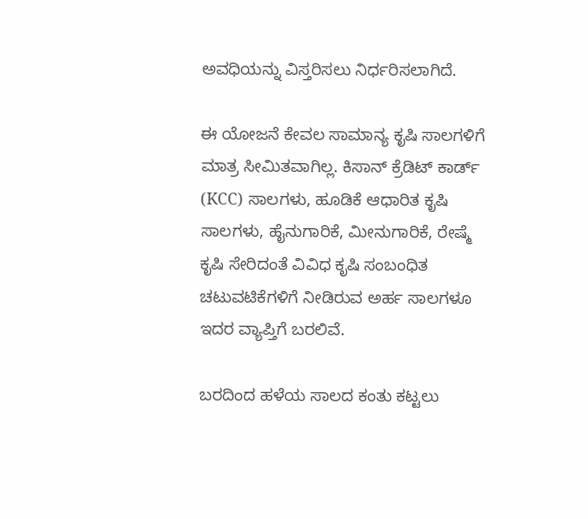ಅವಧಿಯನ್ನು ವಿಸ್ತರಿಸಲು ನಿರ್ಧರಿಸಲಾಗಿದೆ.

ಈ ಯೋಜನೆ ಕೇವಲ ಸಾಮಾನ್ಯ ಕೃಷಿ ಸಾಲಗಳಿಗೆ ಮಾತ್ರ ಸೀಮಿತವಾಗಿಲ್ಲ. ಕಿಸಾನ್ ಕ್ರೆಡಿಟ್ ಕಾರ್ಡ್ (KCC) ಸಾಲಗಳು, ಹೂಡಿಕೆ ಆಧಾರಿತ ಕೃಷಿ ಸಾಲಗಳು, ಹೈನುಗಾರಿಕೆ, ಮೀನುಗಾರಿಕೆ, ರೇಷ್ಮೆ ಕೃಷಿ ಸೇರಿದಂತೆ ವಿವಿಧ ಕೃಷಿ ಸಂಬಂಧಿತ ಚಟುವಟಿಕೆಗಳಿಗೆ ನೀಡಿರುವ ಅರ್ಹ ಸಾಲಗಳೂ ಇದರ ವ್ಯಾಪ್ತಿಗೆ ಬರಲಿವೆ.

ಬರದಿಂದ ಹಳೆಯ ಸಾಲದ ಕಂತು ಕಟ್ಟಲು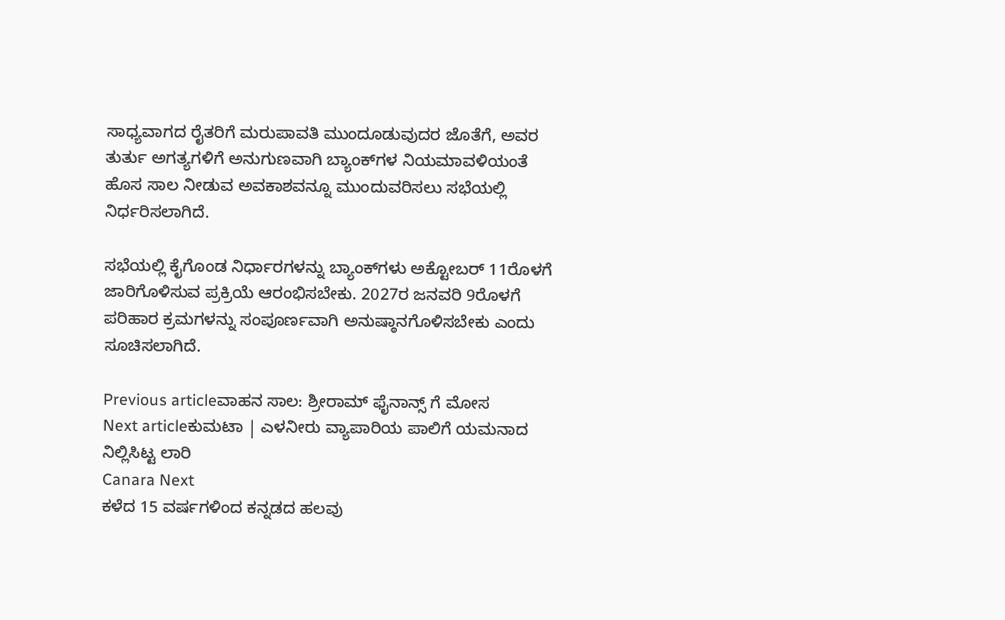ಸಾಧ್ಯವಾಗದ ರೈತರಿಗೆ ಮರುಪಾವತಿ ಮುಂದೂಡುವುದರ ಜೊತೆಗೆ, ಅವರ ತುರ್ತು ಅಗತ್ಯಗಳಿಗೆ ಅನುಗುಣವಾಗಿ ಬ್ಯಾಂಕ್‌ಗಳ ನಿಯಮಾವಳಿಯಂತೆ ಹೊಸ ಸಾಲ ನೀಡುವ ಅವಕಾಶವನ್ನೂ ಮುಂದುವರಿಸಲು ಸಭೆಯಲ್ಲಿ ನಿರ್ಧರಿಸಲಾಗಿದೆ.

ಸಭೆಯಲ್ಲಿ ಕೈಗೊಂಡ ನಿರ್ಧಾರಗಳನ್ನು ಬ್ಯಾಂಕ್‌ಗಳು ಅಕ್ಟೋಬರ್ 11ರೊಳಗೆ ಜಾರಿಗೊಳಿಸುವ ಪ್ರಕ್ರಿಯೆ ಆರಂಭಿಸಬೇಕು. 2027ರ ಜನವರಿ 9ರೊಳಗೆ ಪರಿಹಾರ ಕ್ರಮಗಳನ್ನು ಸಂಪೂರ್ಣವಾಗಿ ಅನುಷ್ಠಾನಗೊಳಿಸಬೇಕು ಎಂದು ಸೂಚಿಸಲಾಗಿದೆ.

Previous articleವಾಹನ ಸಾಲ: ಶ್ರೀರಾಮ್ ಫೈನಾನ್ಸ್ ಗೆ ಮೋಸ
Next articleಕುಮಟಾ | ಎಳನೀರು ವ್ಯಾಪಾರಿಯ ಪಾಲಿಗೆ ಯಮನಾದ ನಿಲ್ಲಿಸಿಟ್ಟ ಲಾರಿ
Canara Next
ಕಳೆದ 15 ವರ್ಷಗಳಿಂದ ಕನ್ನಡದ ಹಲವು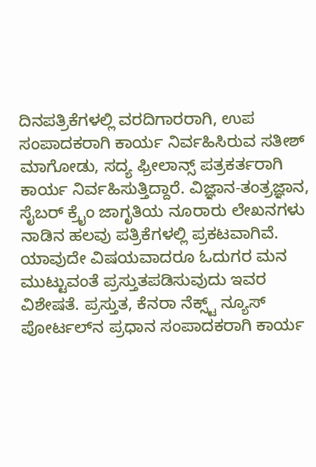ದಿನಪತ್ರಿಕೆಗಳಲ್ಲಿ ವರದಿಗಾರರಾಗಿ, ಉಪ ಸಂಪಾದಕರಾಗಿ ಕಾರ್ಯ ನಿರ್ವಹಿಸಿರುವ ಸತೀಶ್‌ ಮಾಗೋಡು, ಸದ್ಯ ಫ್ರೀಲಾನ್ಸ್‌ ಪತ್ರಕರ್ತರಾಗಿ ಕಾರ್ಯ ನಿರ್ವಹಿಸುತ್ತಿದ್ದಾರೆ. ವಿಜ್ಞಾನ-ತಂತ್ರಜ್ಞಾನ, ಸೈಬರ್‌ ಕ್ರೈಂ ಜಾಗೃತಿಯ ನೂರಾರು ಲೇಖನಗಳು ನಾಡಿನ ಹಲವು ಪತ್ರಿಕೆಗಳಲ್ಲಿ ಪ್ರಕಟವಾಗಿವೆ. ಯಾವುದೇ ವಿಷಯವಾದರೂ ಓದುಗರ ಮನ ಮುಟ್ಟುವಂತೆ ಪ್ರಸ್ತುತಪಡಿಸುವುದು ಇವರ ವಿಶೇಷತೆ. ಪ್ರಸ್ತುತ, ಕೆನರಾ ನೆಕ್ಸ್ಟ್‌ ನ್ಯೂಸ್‌ ಪೋರ್ಟಲ್‌ನ ಪ್ರಧಾನ ಸಂಪಾದಕರಾಗಿ ಕಾರ್ಯ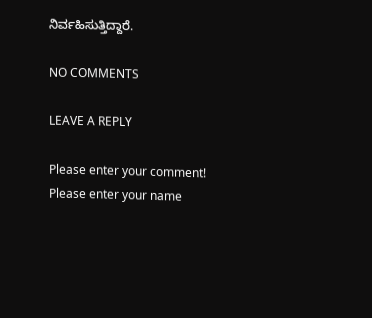ನಿರ್ವಹಿಸುತ್ತಿದ್ದಾರೆ.

NO COMMENTS

LEAVE A REPLY

Please enter your comment!
Please enter your name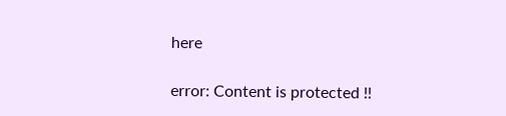here

error: Content is protected !!